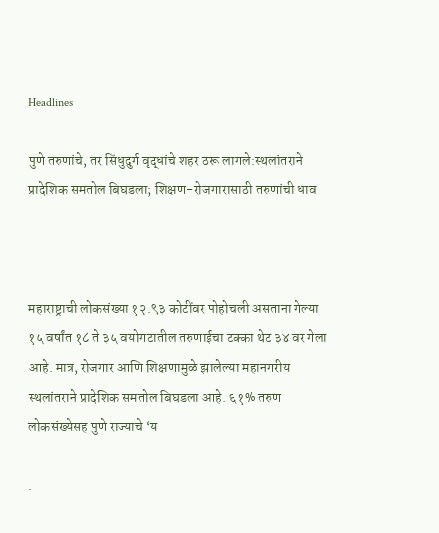Headlines

पुणे तरुणांचे, तर सिंधुदुर्ग वृद्धांचे शहर ठरू लागले:स्थलांतराने प्रादेशिक समतोल बिघडला; शिक्षण-रोजगारासाठी तरुणांची धाव



महाराष्ट्राची लोकसंख्या १२.९३ कोटींवर पोहोचली असताना गेल्या १५ वर्षांत १८ ते ३५ वयोगटातील तरुणाईचा टक्का थेट ३४ वर गेला आहे. मात्र, रोजगार आणि शिक्षणामुळे झालेल्या महानगरीय स्थलांतराने प्रादेशिक समतोल बिघडला आहे. ६१% तरुण लोकसंख्येसह पुणे राज्याचे ‘य

.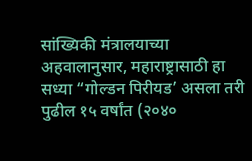सांख्यिकी मंत्रालयाच्या अहवालानुसार, महाराष्ट्रासाठी हा सध्या “गोल्डन पिरीयड’ असला तरी पुढील १५ वर्षांत (२०४०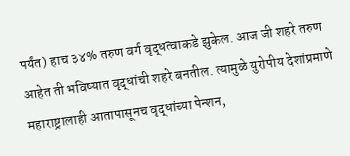पर्यंत) हाच ३४% तरुण वर्ग वृद्धत्वाकडे झुकेल. आज जी शहरे तरुण आहेत ती भविष्यात वृद्धांची शहरे बनतील. त्यामुळे युरोपीय देशांप्रमाणे महाराष्ट्रालाही आतापासूनच वृद्धांच्या पेन्शन,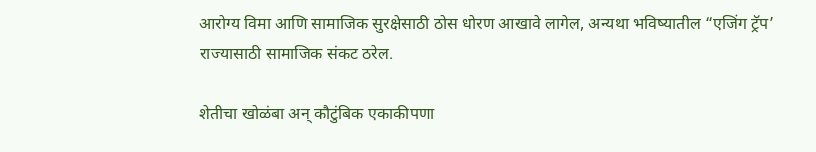आरोग्य विमा आणि सामाजिक सुरक्षेसाठी ठोस धोरण आखावे लागेल, अन्यथा भविष्यातील “एजिंग ट्रॅप’ राज्यासाठी सामाजिक संकट ठरेल.

शेतीचा खोळंबा अन् कौटुंबिक एकाकीपणा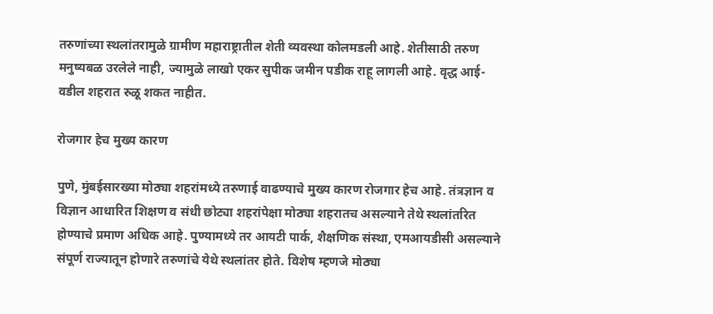तरुणांच्या स्थलांतरामुळे ग्रामीण महाराष्ट्रातील शेती व्यवस्था कोलमडली आहे. शेतीसाठी तरुण मनुष्यबळ उरलेले नाही, ज्यामुळे लाखो एकर सुपीक जमीन पडीक राहू लागली आहे. वृद्ध आई-वडील शहरात रुळू शकत नाहीत.

रोजगार हेच मुख्य कारण

पुणे, मुंबईसारख्या मोठ्या शहरांमध्ये तरुणाई वाढण्याचे मुख्य कारण रोजगार हेच आहे. तंत्रज्ञान व विज्ञान आधारित शिक्षण व संधी छोट्या शहरांपेक्षा मोठ्या शहरातच असल्याने तेथे स्थलांतरित होण्याचे प्रमाण अधिक आहे. पुण्यामध्ये तर आयटी पार्क, शैक्षणिक संस्था, एमआयडीसी असल्याने संपूर्ण राज्यातून होणारे तरुणांचे येथे स्थलांतर होते. विशेष म्हणजे मोठ्या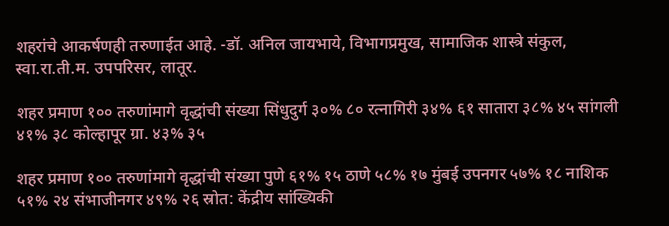शहरांचे आकर्षणही तरुणाईत आहे. -डॉ. अनिल जायभाये, विभागप्रमुख, सामाजिक शास्त्रे संकुल, स्वा.रा.ती.म. उपपरिसर, लातूर.

शहर प्रमाण १०० तरुणांमागे वृद्धांची संख्या सिंधुदुर्ग ३०% ८० रत्नागिरी ३४% ६१ सातारा ३८% ४५ सांगली ४१% ३८ कोल्हापूर ग्रा. ४३% ३५

शहर प्रमाण १०० तरुणांमागे वृद्धांची संख्या पुणे ६१% १५ ठाणे ५८% १७ मुंबई उपनगर ५७% १८ नाशिक ५१% २४ संभाजीनगर ४९% २६ स्रोत: केंद्रीय सांख्यिकी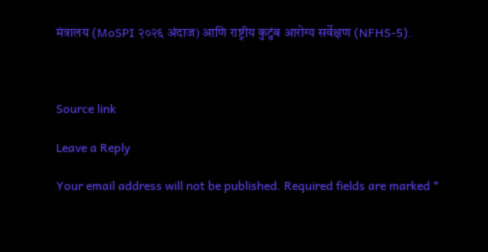मंत्रालय (MoSPI २०२६ अंदाज) आणि राष्ट्रीय कुटुंब आरोग्य सर्वेक्षण (NFHS-5).



Source link

Leave a Reply

Your email address will not be published. Required fields are marked *